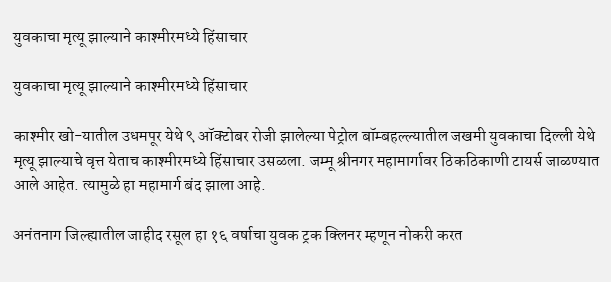युवकाचा मृत्यू झाल्याने काश्मीरमध्ये हिंसाचार

युवकाचा मृत्यू झाल्याने काश्मीरमध्ये हिंसाचार

काश्मीर खो-यातील उधमपूर येथे ९ ऑक्टोबर रोजी झालेल्या पेट्रोल बॉम्बहल्ल्यातील जखमी युवकाचा दिल्ली येथे मृत्यू झाल्याचे वृत्त येताच काश्मीरमध्ये हिंसाचार उसळला. जम्मू श्रीनगर महामार्गावर ठिकठिकाणी टायर्स जाळण्यात आले आहेत. त्यामुळे हा महामार्ग बंद झाला आहे.

अनंतनाग जिल्ह्यातील जाहीद रसूल हा १६ वर्षाचा युवक ट्रक क्लिनर म्हणून नोकरी करत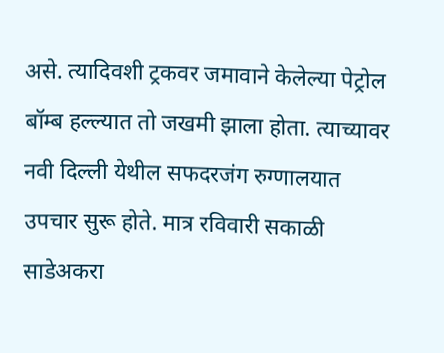असे. त्यादिवशी ट्रकवर जमावाने केलेल्या पेट्रोल बॉम्ब हल्ल्यात तो जखमी झाला होता. त्याच्यावर नवी दिल्ली येथील सफदरजंग रुग्णालयात उपचार सुरू होते. मात्र रविवारी सकाळी साडेअकरा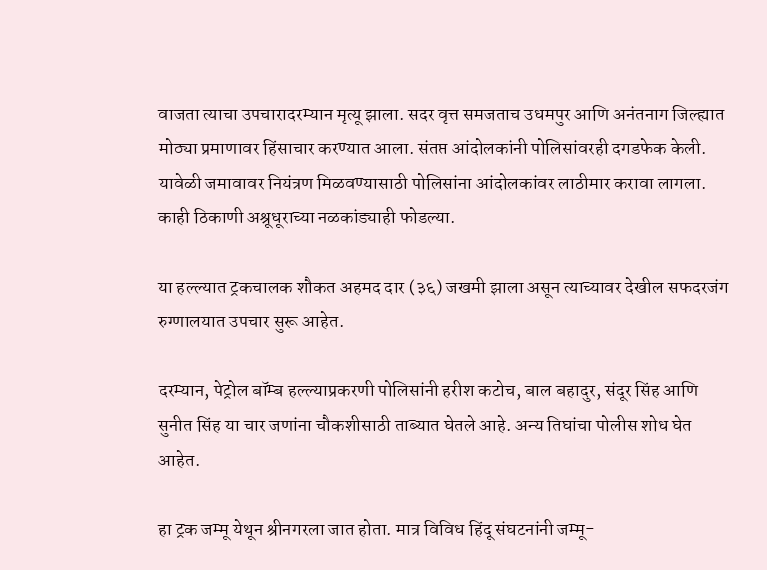वाजता त्याचा उपचारादरम्यान मृत्यू झाला. सदर वृत्त समजताच उधमपुर आणि अनंतनाग जिल्ह्यात मोठ्या प्रमाणावर हिंसाचार करण्यात आला. संतप्त आंदोलकांनी पोलिसांवरही दगडफेक केली. यावेळी जमावावर नियंत्रण मिळवण्यासाठी पोलिसांना आंदोलकांवर लाठीमार करावा लागला. काही ठिकाणी अश्रूधूराच्या नळकांड्याही फोडल्या.

या हल्ल्यात ट्रकचालक शौकत अहमद दार (३६) जखमी झाला असून त्याच्यावर देखील सफदरजंग रुग्णालयात उपचार सुरू आहेत.

दरम्यान, पेट्रोल बॉम्ब हल्ल्याप्रकरणी पोलिसांनी हरीश कटोच, बाल बहादुर, संदूर सिंह आणि सुनीत सिंह या चार जणांना चौकशीसाठी ताब्यात घेतले आहे. अन्य तिघांचा पोलीस शोध घेत आहेत.

हा ट्रक जम्मू येथून श्रीनगरला जात होता. मात्र विविध हिंदू संघटनांनी जम्मू-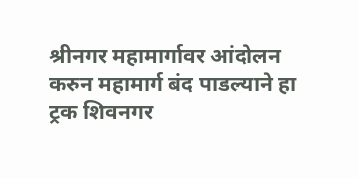श्रीनगर महामार्गावर आंदोलन करुन महामार्ग बंद पाडल्याने हा ट्रक शिवनगर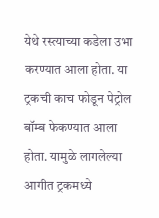येथे रस्त्याच्या कडेला उभा करण्यात आला होता. या ट्रकची काच फोडून पेट्रोल बॉम्ब फेकण्यात आला होता. यामुळे लागलेल्या आगीत ट्रकमध्ये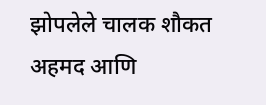झोपलेले चालक शौकत अहमद आणि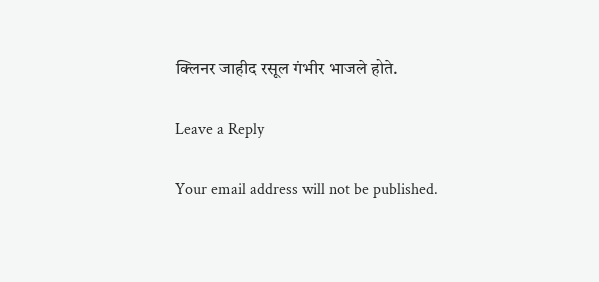क्लिनर जाहीद रसूल गंभीर भाजले होते.

Leave a Reply

Your email address will not be published.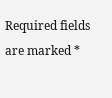Required fields are marked *